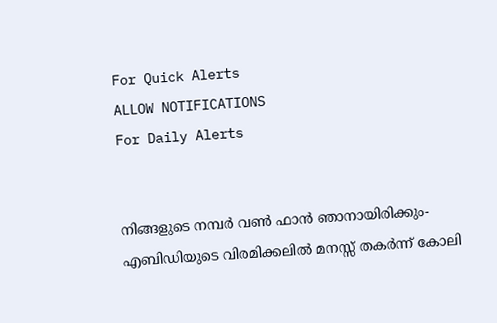For Quick Alerts
ALLOW NOTIFICATIONS
For Daily Alerts


നിങ്ങളുടെ നമ്പര്‍ വണ്‍ ഫാന്‍ ഞാനായിരിക്കും- എബിഡിയുടെ വിരമിക്കലില്‍ മനസ്സ് തകര്‍ന്ന് കോലി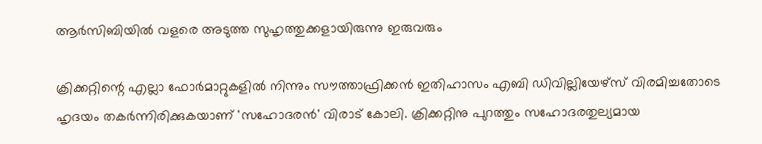ആര്‍സിബിയില്‍ വളരെ അടുത്ത സുഹൃത്തുക്കളായിരുന്നു ഇരുവരും

ക്രിക്കറ്റിന്റെ എല്ലാ ഫോര്‍മാറ്റുകളില്‍ നിന്നും സൗത്താഫ്രിക്കന്‍ ഇതിഹാസം എബി ഡിവില്ലിയേഴ്‌സ് വിരമിച്ചതോടെ ഹൃദയം തകര്‍ന്നിരിക്കുകയാണ് 'സഹോദരന്‍' വിരാട് കോലി. ക്രിക്കറ്റിനു പുറത്തും സഹോദരതുല്യമായ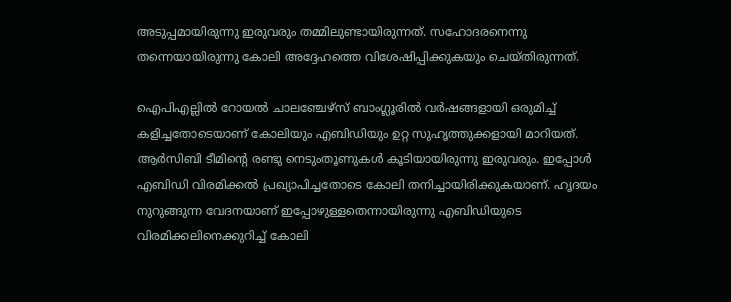അടുപ്പമായിരുന്നു ഇരുവരും തമ്മിലുണ്ടായിരുന്നത്. സഹോദരനെന്നു തന്നെയായിരുന്നു കോലി അദ്ദേഹത്തെ വിശേഷിപ്പിക്കുകയും ചെയ്തിരുന്നത്.

ഐപിഎല്ലില്‍ റോയല്‍ ചാലഞ്ചേഴ്‌സ് ബാംഗ്ലൂരില്‍ വര്‍ഷങ്ങളായി ഒരുമിച്ച് കളിച്ചതോടെയാണ് കോലിയും എബിഡിയും ഉറ്റ സുഹൃത്തുക്കളായി മാറിയത്. ആര്‍സിബി ടീമിന്റെ രണ്ടു നെടുംതൂണുകള്‍ കൂടിയായിരുന്നു ഇരുവരും. ഇപ്പോള്‍ എബിഡി വിരമിക്കല്‍ പ്രഖ്യാപിച്ചതോടെ കോലി തനിച്ചായിരിക്കുകയാണ്. ഹൃദയം നുറുങ്ങുന്ന വേദനയാണ് ഇപ്പോഴുള്ളതെന്നായിരുന്നു എബിഡിയുടെ വിരമിക്കലിനെക്കുറിച്ച് കോലി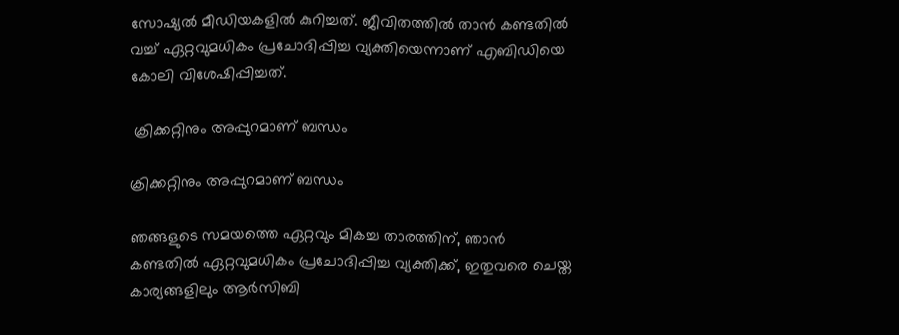സോഷ്യല്‍ മീഡിയകളില്‍ കുറിച്ചത്. ജീവിതത്തില്‍ താന്‍ കണ്ടതില്‍ വച്ച് ഏറ്റവുമധികം പ്രചോദിപ്പിച്ച വ്യക്തിയെന്നാണ് എബിഡിയെ കോലി വിശേഷിപ്പിച്ചത്.

 ക്രിക്കറ്റിനും അപ്പുറമാണ് ബന്ധം

ക്രിക്കറ്റിനും അപ്പുറമാണ് ബന്ധം

ഞങ്ങളുടെ സമയത്തെ ഏറ്റവും മികച്ച താരത്തിന്, ഞാന്‍ കണ്ടതില്‍ ഏറ്റവുമധികം പ്രചോദിപ്പിച്ച വ്യക്തിക്ക്, ഇതുവരെ ചെയ്ത കാര്യങ്ങളിലും ആര്‍സിബി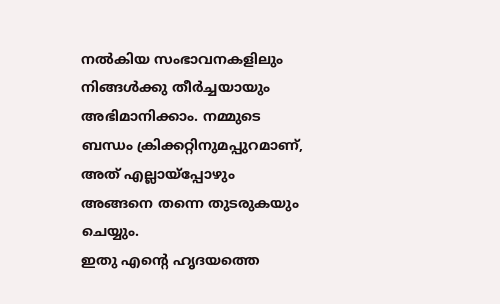നല്‍കിയ സംഭാവനകളിലും നിങ്ങള്‍ക്കു തീര്‍ച്ചയായും അഭിമാനിക്കാം. നമ്മുടെ ബന്ധം ക്രിക്കറ്റിനുമപ്പുറമാണ്, അത് എല്ലായ്‌പ്പോഴും അങ്ങനെ തന്നെ തുടരുകയും ചെയ്യും.
ഇതു എന്റെ ഹൃദയത്തെ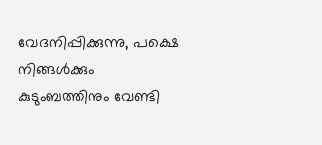വേദനിപ്പിക്കുന്നു, പക്ഷെ നിങ്ങള്‍ക്കും കുടുംബത്തിനും വേണ്ടി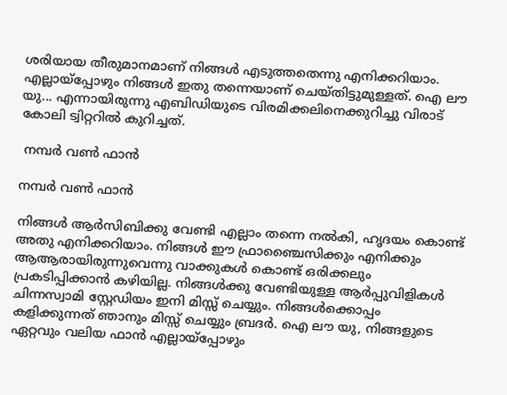ശരിയായ തീരുമാനമാണ് നിങ്ങള്‍ എടുത്തതെന്നു എനിക്കറിയാം. എല്ലായ്‌പ്പോഴും നിങ്ങള്‍ ഇതു തന്നെയാണ് ചെയ്തിട്ടുമുള്ളത്. ഐ ലൗ യു... എന്നായിരുന്നു എബിഡിയുടെ വിരമിക്കലിനെക്കുറിച്ചു വിരാട് കോലി ട്വിറ്ററില്‍ കുറിച്ചത്.

 നമ്പര്‍ വണ്‍ ഫാന്‍

നമ്പര്‍ വണ്‍ ഫാന്‍

നിങ്ങള്‍ ആര്‍സിബിക്കു വേണ്ടി എല്ലാം തന്നെ നല്‍കി, ഹൃദയം കൊണ്ട് അതു എനിക്കറിയാം. നിങ്ങള്‍ ഈ ഫ്രാഞ്ചൈസിക്കും എനിക്കും ആആരായിരുന്നുവെന്നു വാക്കുകള്‍ കൊണ്ട് ഒരിക്കലും പ്രകടിപ്പിക്കാന്‍ കഴിയില്ല. നിങ്ങള്‍ക്കു വേണ്ടിയുള്ള ആര്‍പ്പുവിളികള്‍ ചിന്നസ്വാമി സ്റ്റേഡിയം ഇനി മിസ്സ് ചെയ്യും. നിങ്ങള്‍ക്കൊപ്പം കളിക്കുന്നത് ഞാനും മിസ്സ് ചെയ്യും ബ്രദര്‍. ഐ ലൗ യു, നിങ്ങളുടെ ഏറ്റവും വലിയ ഫാന്‍ എല്ലായ്‌പ്പോഴും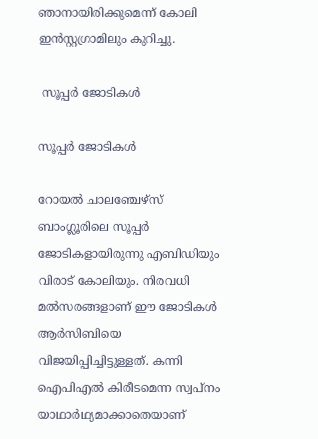ഞാനായിരിക്കുമെന്ന് കോലി ഇന്‍സ്റ്റഗ്രാമിലും കുറിച്ചു.

 സൂപ്പര്‍ ജോടികള്‍

സൂപ്പര്‍ ജോടികള്‍

റോയല്‍ ചാലഞ്ചേഴ്‌സ് ബാംഗ്ലൂരിലെ സൂപ്പര്‍ ജോടികളായിരുന്നു എബിഡിയും വിരാട് കോലിയും. നിരവധി മല്‍സരങ്ങളാണ് ഈ ജോടികള്‍ ആര്‍സിബിയെ വിജയിപ്പിച്ചിട്ടുള്ളത്. കന്നി ഐപിഎല്‍ കിരീടമെന്ന സ്വപ്‌നം യാഥാര്‍ഥ്യമാക്കാതെയാണ്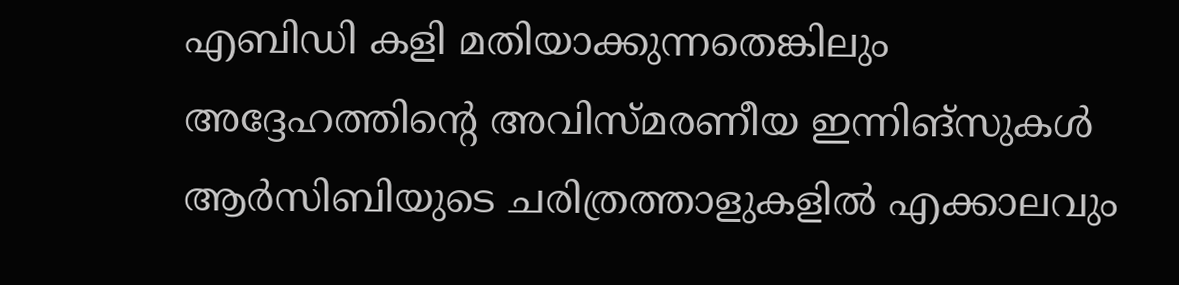എബിഡി കളി മതിയാക്കുന്നതെങ്കിലും അദ്ദേഹത്തിന്റെ അവിസ്മരണീയ ഇന്നിങ്‌സുകള്‍ ആര്‍സിബിയുടെ ചരിത്രത്താളുകളില്‍ എക്കാലവും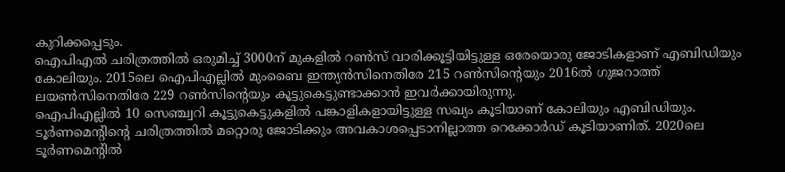കുറിക്കപ്പെടും.
ഐപിഎല്‍ ചരിത്രത്തില്‍ ഒരുമിച്ച് 3000ന് മുകളില്‍ റണ്‍സ് വാരിക്കൂട്ടിയിട്ടുള്ള ഒരേയൊരു ജോടികളാണ് എബിഡിയും കോലിയും. 2015ലെ ഐപിഎല്ലില്‍ മുംബൈ ഇന്ത്യന്‍സിനെതിരേ 215 റണ്‍സിന്റെയും 2016ല്‍ ഗുജറാത്ത് ലയണ്‍സിനെതിരേ 229 റണ്‍സിന്റെയും കൂട്ടുകെട്ടുണ്ടാക്കാന്‍ ഇവര്‍ക്കായിരുന്നു.
ഐപിഎല്ലില്‍ 10 സെഞ്ച്വറി കൂട്ടുകെട്ടുകളില്‍ പങ്കാളികളായിട്ടുള്ള സഖ്യം കൂടിയാണ് കോലിയും എബിഡിയും. ടൂര്‍ണമെന്റിന്റെ ചരിത്രത്തില്‍ മറ്റൊരു ജോടിക്കും അവകാശപ്പെടാനില്ലാത്ത റെക്കോര്‍ഡ് കൂടിയാണിത്. 2020ലെ ടൂര്‍ണമെന്റില്‍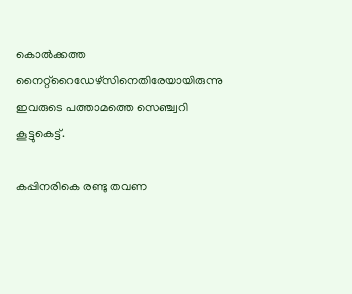കൊല്‍ക്കത്ത നൈറ്റ്‌റൈഡേഴ്‌സിനെതിരേയായിരുന്നു ഇവരുടെ പത്താമത്തെ സെഞ്ച്വറി കൂട്ടുകെട്ട്.

കപ്പിനരികെ രണ്ടു തവണ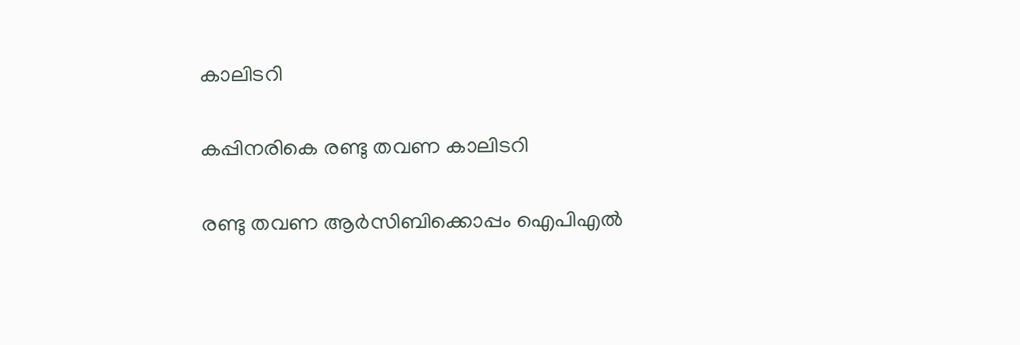കാലിടറി

കപ്പിനരികെ രണ്ടു തവണ കാലിടറി

രണ്ടു തവണ ആര്‍സിബിക്കൊപ്പം ഐപിഎല്‍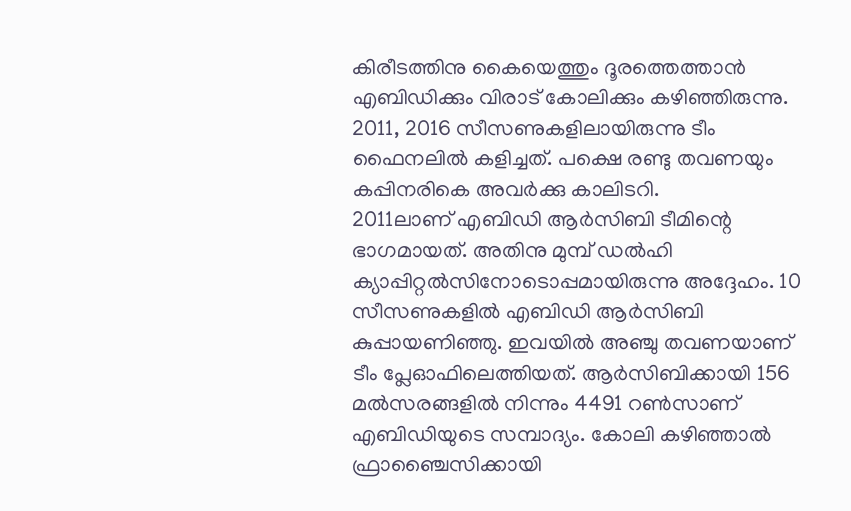കിരീടത്തിനു കൈയെത്തും ദൂരത്തെത്താന്‍ എബിഡിക്കും വിരാട് കോലിക്കും കഴിഞ്ഞിരുന്നു. 2011, 2016 സീസണുകളിലായിരുന്നു ടീം ഫൈനലില്‍ കളിച്ചത്. പക്ഷെ രണ്ടു തവണയും കപ്പിനരികെ അവര്‍ക്കു കാലിടറി.
2011ലാണ് എബിഡി ആര്‍സിബി ടീമിന്റെ ഭാഗമായത്. അതിനു മുമ്പ് ഡല്‍ഹി ക്യാപ്പിറ്റല്‍സിനോടൊപ്പമായിരുന്നു അദ്ദേഹം. 10 സീസണുകളില്‍ എബിഡി ആര്‍സിബി കുപ്പായണിഞ്ഞു. ഇവയില്‍ അഞ്ചു തവണയാണ് ടീം പ്ലേഓഫിലെത്തിയത്. ആര്‍സിബിക്കായി 156 മല്‍സരങ്ങളില്‍ നിന്നും 4491 റണ്‍സാണ് എബിഡിയുടെ സമ്പാദ്യം. കോലി കഴിഞ്ഞാല്‍ ഫ്രാഞ്ചൈസിക്കായി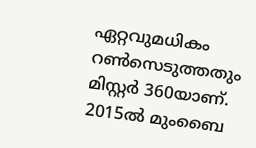ഏറ്റവുമധികം റണ്‍സെടുത്തതും മിസ്റ്റര്‍ 360യാണ്. 2015ല്‍ മുംബൈ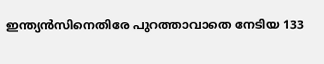ഇന്ത്യന്‍സിനെതിരേ പുറത്താവാതെ നേടിയ 133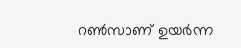റണ്‍സാണ് ഉയര്‍ന്ന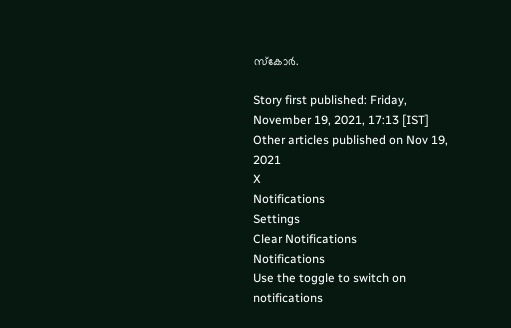സ്‌കോര്‍.

Story first published: Friday, November 19, 2021, 17:13 [IST]
Other articles published on Nov 19, 2021
X
Notifications
Settings
Clear Notifications
Notifications
Use the toggle to switch on notifications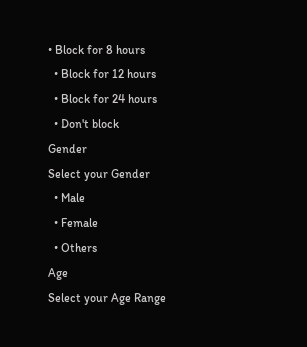• Block for 8 hours
  • Block for 12 hours
  • Block for 24 hours
  • Don't block
Gender
Select your Gender
  • Male
  • Female
  • Others
Age
Select your Age Range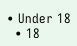• Under 18
  • 18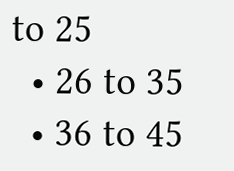to 25
  • 26 to 35
  • 36 to 45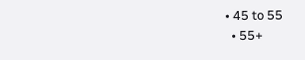• 45 to 55
  • 55+